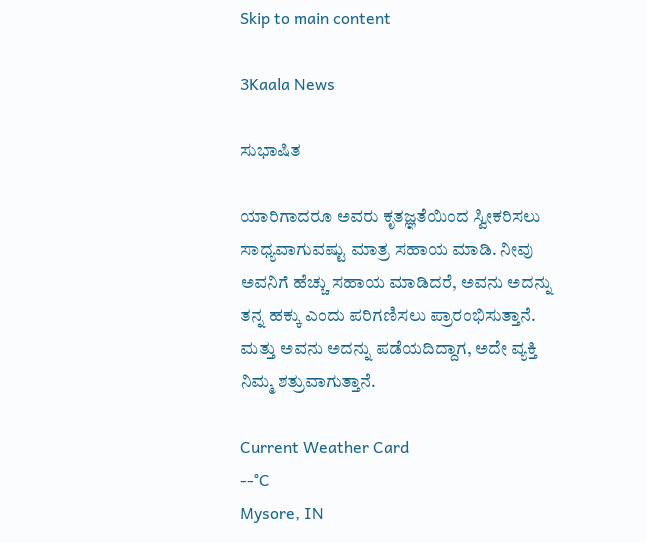Skip to main content

3Kaala News

ಸುಭಾಷಿತ

ಯಾರಿಗಾದರೂ ಅವರು ಕೃತಜ್ಞತೆಯಿಂದ ಸ್ವೀಕರಿಸಲು ಸಾಧ್ಯವಾಗುವಷ್ಟು ಮಾತ್ರ ಸಹಾಯ ಮಾಡಿ. ನೀವು ಅವನಿಗೆ ಹೆಚ್ಚು ಸಹಾಯ ಮಾಡಿದರೆ, ಅವನು ಅದನ್ನು ತನ್ನ ಹಕ್ಕು ಎಂದು ಪರಿಗಣಿಸಲು ಪ್ರಾರಂಭಿಸುತ್ತಾನೆ. ಮತ್ತು ಅವನು ಅದನ್ನು ಪಡೆಯದಿದ್ದಾಗ, ಅದೇ ವ್ಯಕ್ತಿ ನಿಮ್ಮ ಶತ್ರುವಾಗುತ್ತಾನೆ.

Current Weather Card
--°C
Mysore, IN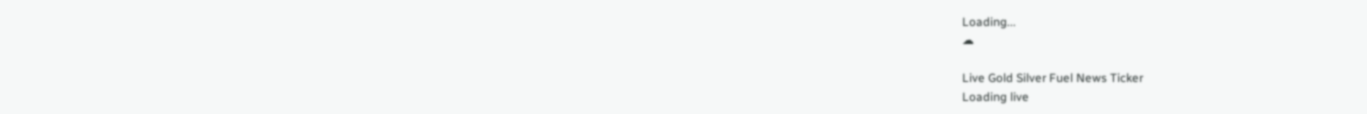Loading...
☁

Live Gold Silver Fuel News Ticker
Loading live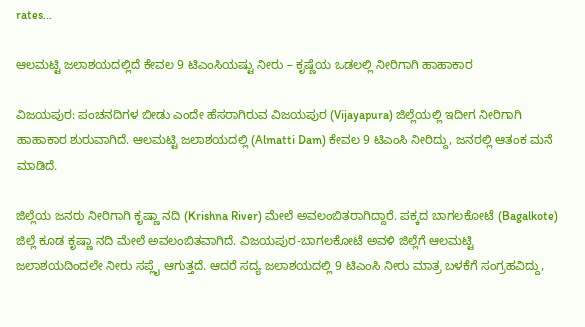rates...

ಆಲಮಟ್ಟಿ ಜಲಾಶಯದಲ್ಲಿದೆ ಕೇವಲ 9 ಟಿಎಂಸಿಯಷ್ಟು ನೀರು – ಕೃಷ್ಣೆಯ ಒಡಲಲ್ಲಿ ನೀರಿಗಾಗಿ ಹಾಹಾಕಾರ

ವಿಜಯಪುರ: ಪಂಚನದಿಗಳ ಬೀಡು ಎಂದೇ ಹೆಸರಾಗಿರುವ ವಿಜಯಪುರ (Vijayapura) ಜಿಲ್ಲೆಯಲ್ಲಿ ಇದೀಗ ನೀರಿಗಾಗಿ ಹಾಹಾಕಾರ ಶುರುವಾಗಿದೆ. ಆಲಮಟ್ಟಿ ಜಲಾಶಯದಲ್ಲಿ (Almatti Dam) ಕೇವಲ 9 ಟಿಎಂಸಿ ನೀರಿದ್ದು, ಜನರಲ್ಲಿ ಆತಂಕ ಮನೆ ಮಾಡಿದೆ.

ಜಿಲ್ಲೆಯ ಜನರು ನೀರಿಗಾಗಿ ಕೃಷ್ಣಾ ನದಿ (Krishna River) ಮೇಲೆ ಅವಲಂಬಿತರಾಗಿದ್ದಾರೆ. ಪಕ್ಕದ ಬಾಗಲಕೋಟೆ (Bagalkote) ಜಿಲ್ಲೆ ಕೂಡ ಕೃಷ್ಣಾ ನದಿ ಮೇಲೆ ಅವಲಂಬಿತವಾಗಿದೆ. ವಿಜಯಪುರ-ಬಾಗಲಕೋಟೆ ಅವಳಿ ಜಿಲ್ಲೆಗೆ ಆಲಮಟ್ಟಿ ಜಲಾಶಯದಿಂದಲೇ ನೀರು ಸಪ್ಲೈ ಆಗುತ್ತದೆ. ಆದರೆ ಸದ್ಯ ಜಲಾಶಯದಲ್ಲಿ 9 ಟಿಎಂಸಿ ನೀರು ಮಾತ್ರ ಬಳಕೆಗೆ ಸಂಗ್ರಹವಿದ್ದು,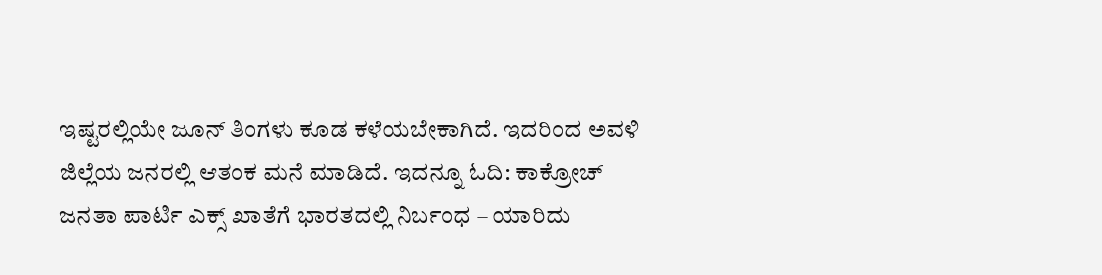ಇಷ್ಟರಲ್ಲಿಯೇ ಜೂನ್ ತಿಂಗಳು ಕೂಡ ಕಳೆಯಬೇಕಾಗಿದೆ. ಇದರಿಂದ ಅವಳಿ ಜಿಲ್ಲೆಯ ಜನರಲ್ಲಿ ಆತಂಕ ಮನೆ ಮಾಡಿದೆ. ಇದನ್ನೂ ಓದಿ: ಕಾಕ್ರೋಚ್‌ ಜನತಾ ಪಾರ್ಟಿ ಎಕ್ಸ್‌ ಖಾತೆಗೆ ಭಾರತದಲ್ಲಿ ನಿರ್ಬಂಧ – ಯಾರಿದು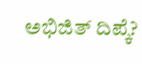ಅಭಿಜಿತ್ ದಿಪ್ಕೆ?